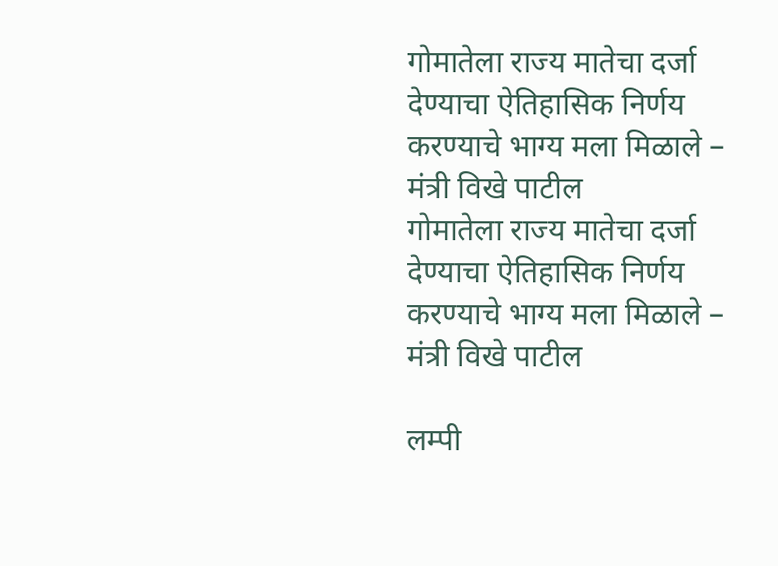गोमातेला राज्य मातेचा दर्जा देण्याचा ऐतिहासिक निर्णय करण्याचे भाग्य मला मिळाले – मंत्री विखे पाटील
गोमातेला राज्य मातेचा दर्जा देण्याचा ऐतिहासिक निर्णय करण्याचे भाग्य मला मिळाले – मंत्री विखे पाटील

लम्पी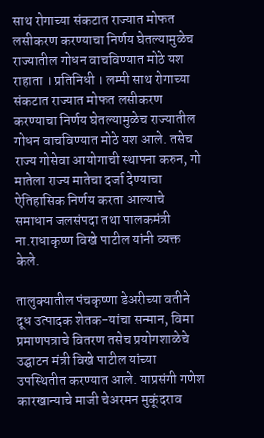साथ रोगाच्या संकटात राज्यात मोफत लसीकरण करण्याचा निर्णय घेतल्यामुळेच राज्यातील गोधन वाचविण्यात मोठे यश
राहाता । प्रतिनिधी । लम्पी साथ रोगाच्या संकटात राज्यात मोफत लसीकरण करण्याचा निर्णय घेतल्यामुळेच राज्यातील गोधन वाचविण्यात मोठे यश आले. तसेच राज्य गोसेवा आयोगाची स्थापना करुन, गो मातेला राज्य मातेचा दर्जा देण्याचा ऐतिहासिक निर्णय करता आल्याचे समाधान जलसंपदा तथा पालकमंत्री ना.राधाकृष्ण विखे पाटील यांनी व्यक्त केले.

तालुक्यातील पंचकृष्णा डेअरीच्या वतीने दूध उत्पादक शेतक-यांचा सन्मान, विमा प्रमाणपत्राचे वितरण तसेच प्रयोगशाळेचे उद्घाटन मंत्री विखे पाटील यांच्या उपस्थितीत करण्यात आले. याप्रसंगी गणेश कारखान्याचे माजी चेअरमन मुकूंदराव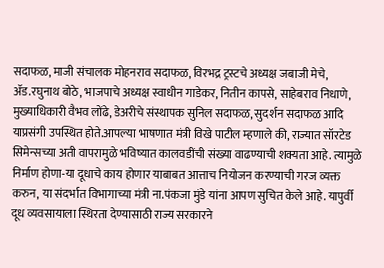सदाफळ, माजी संचालक मोहनराव सदाफळ, विरभद्र ट्रस्टचे अध्यक्ष जबाजी मेचे, ॲड.रघुनाथ बोठे, भाजपाचे अध्यक्ष स्वाधीन गाडेकर, नितीन कापसे, साहेबराव निधाणे, मुख्याधिकारी वैभव लोंढे, डेअरीचे संस्थापक सुनिल सदाफळ, सुदर्शन सदाफळ आदि याप्रसंगी उपस्थित होते.आपल्या भाषणात मंत्री विखे पाटील म्हणाले की, राज्यात सॉरटेड सिमेन्सच्या अती वापरामुळे भविष्यात कालवडींची संख्या वाढण्याची शक्यता आहे. त्यामुळे निर्माण होणा-या दूधाचे काय होणार याबाबत आत्ताच नियोजन करण्याची गरज व्यक्त करुन, या संदर्भात विभागाच्या मंत्री ना.पंकजा मुंडे यांना आपण सुचित केले आहे. यापुर्वी दूध व्यवसायाला स्थिरता देण्यासाठी राज्य सरकारने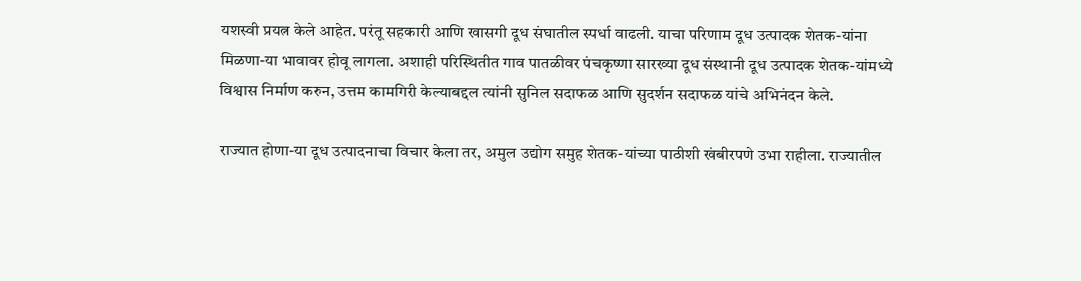यशस्वी प्रयत्न केले आहेत. परंतू सहकारी आणि खासगी दूध संघातील स्पर्धा वाढली. याचा परिणाम दूध उत्पादक शेतक-यांना मिळणा-या भावावर होवू लागला. अशाही परिस्थितीत गाव पातळीवर पंचकृष्णा सारख्या दूध संस्थानी दूध उत्पादक शेतक-यांमध्ये विश्वास निर्माण करुन, उत्तम कामगिरी केल्याबद्दल त्यांनी सुनिल सदाफळ आणि सुदर्शन सदाफळ यांचे अभिनंदन केले.

राज्यात होणा-या दूध उत्पादनाचा विचार केला तर, अमुल उद्योग समुह शेतक-यांच्या पाठीशी खंबीरपणे उभा राहीला. राज्यातील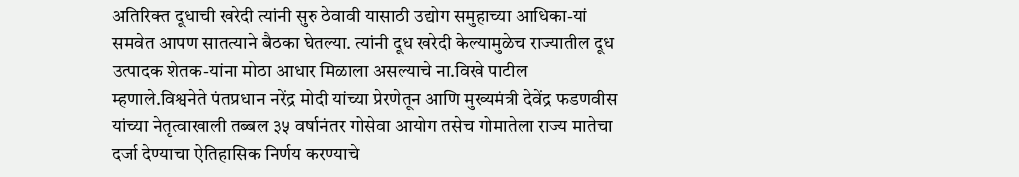अतिरिक्त दूधाची खरेदी त्यांनी सुरु ठेवावी यासाठी उद्योग समुहाच्या आधिका-यां समवेत आपण सातत्याने बैठका घेतल्या. त्यांनी दूध खरेदी केल्यामुळेच राज्यातील दूध उत्पादक शेतक-यांना मोठा आधार मिळाला असल्याचे ना.विखे पाटील म्हणाले.विश्वनेते पंतप्रधान नरेंद्र मोदी यांच्या प्रेरणेतून आणि मुख्यमंत्री देवेंद्र फडणवीस यांच्या नेतृत्वाखाली तब्बल ३५ वर्षानंतर गोसेवा आयोग तसेच गोमातेला राज्य मातेचा दर्जा देण्याचा ऐतिहासिक निर्णय करण्याचे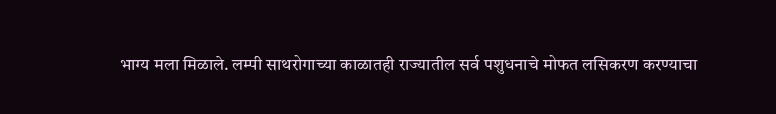भाग्य मला मिळाले. लम्पी साथरोगाच्या काळातही राज्यातील सर्व पशुधनाचे मोफत लसिकरण करण्याचा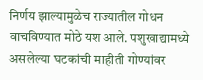निर्णय झाल्यामुळेच राज्यातील गोधन वाचविण्यात मोठे यश आले. पशुखाद्यामध्ये असलेल्या घटकांची माहीती गोण्यांवर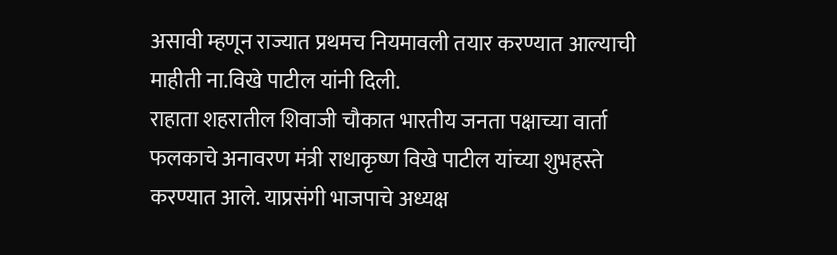असावी म्हणून राज्यात प्रथमच नियमावली तयार करण्यात आल्याची माहीती ना.विखे पाटील यांनी दिली.
राहाता शहरातील शिवाजी चौकात भारतीय जनता पक्षाच्या वार्ता फलकाचे अनावरण मंत्री राधाकृष्ण विखे पाटील यांच्या शुभहस्ते करण्यात आले. याप्रसंगी भाजपाचे अध्यक्ष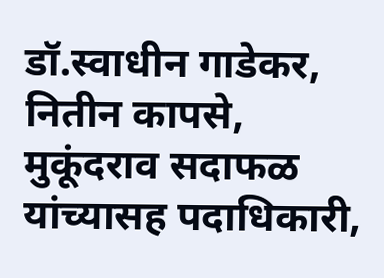डॉ.स्वाधीन गाडेकर, नितीन कापसे, मुकूंदराव सदाफळ यांच्यासह पदाधिकारी,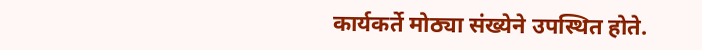कार्यकर्ते मोठ्या संख्येने उपस्थित होते.